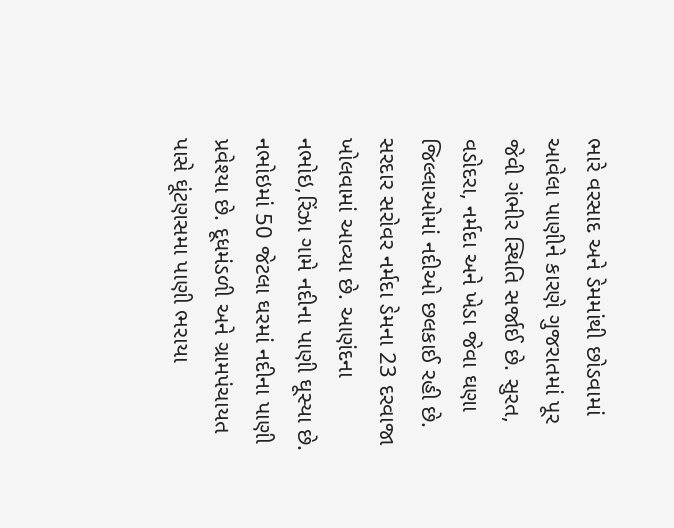ભારે વરસાદ અને ડેમમાંથી છોડવામાં આવેલા પાણીને કારણે ગુજરાતમાં પૂર જેવી ગંભીર સ્થિતિ સર્જાઈ છે. સુરત, વડોદરા, નર્મદા અને ખેડા જેવા ઘણા જિલ્લાઓમાં નદીઓ છલકાઈ રહી છે. સરદાર સરોવર નર્મદા ડેમના 23 દરવાજા ખોલવામાં આવ્યા છે. આણંદના નભોઇ,રિંઝા ગામે નદીના પાણી ઘૂસ્યા છે. નભોઇમાં 50 જેટલા ઘરમાં નદીના પાણી પ્રવેશ્યા છે. દૂધમંડળી અને ગ્રામપંચાયત પાસે ઘૂંટણસમા પાણી ભરાયા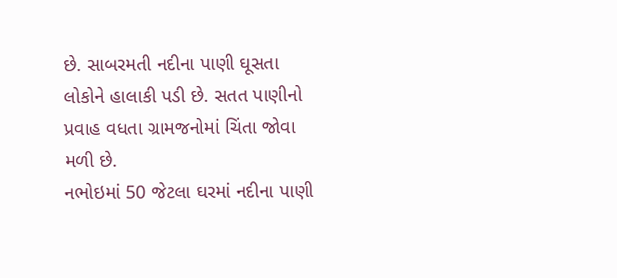છે. સાબરમતી નદીના પાણી ઘૂસતા લોકોને હાલાકી પડી છે. સતત પાણીનો પ્રવાહ વધતા ગ્રામજનોમાં ચિંતા જોવા મળી છે.
નભોઇમાં 50 જેટલા ઘરમાં નદીના પાણી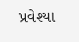પ્રવેશ્યા